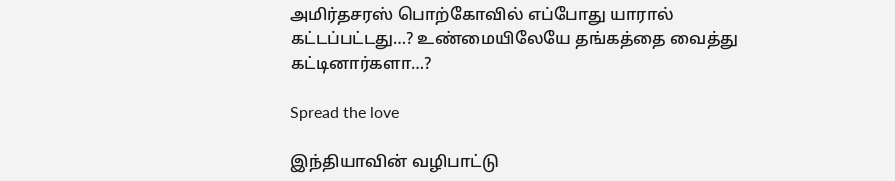அமிர்தசரஸ் பொற்கோவில் எப்போது யாரால் கட்டப்பட்டது…? உண்மையிலேயே தங்கத்தை வைத்து கட்டினார்களா…?

Spread the love

இந்தியாவின் வழிபாட்டு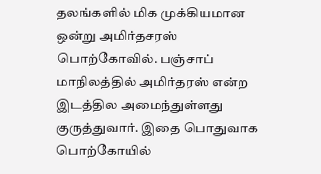தலங்களில் மிக முக்கியமான ஒன்று அமிர்தசரஸ் பொற்கோவில். பஞ்சாப் மாநிலத்தில் அமிர்தரஸ் என்ற இடத்தில அமைந்துள்ளது குருத்துவார். இதை பொதுவாக பொற்கோயில்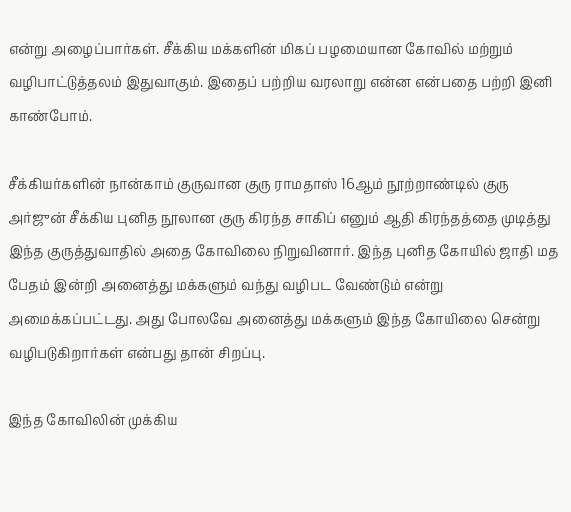என்று அழைப்பார்கள். சீக்கிய மக்களின் மிகப் பழமையான கோவில் மற்றும் வழிபாட்டுத்தலம் இதுவாகும். இதைப் பற்றிய வரலாறு என்ன என்பதை பற்றி இனி காண்போம்.

சீக்கியர்களின் நான்காம் குருவான குரு ராமதாஸ் 16ஆம் நூற்றாண்டில் குரு அர்ஜுன் சீக்கிய புனித நூலான குரு கிரந்த சாகிப் எனும் ஆதி கிரந்தத்தை முடித்து இந்த குருத்துவாதில் அதை கோவிலை நிறுவினார். இந்த புனித கோயில் ஜாதி மத பேதம் இன்றி அனைத்து மக்களும் வந்து வழிபட வேண்டும் என்று அமைக்கப்பட்டது. அது போலவே அனைத்து மக்களும் இந்த கோயிலை சென்று வழிபடுகிறார்கள் என்பது தான் சிறப்பு.

இந்த கோவிலின் முக்கிய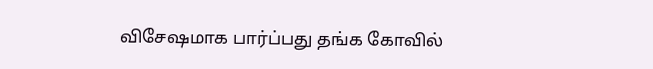விசேஷமாக பார்ப்பது தங்க கோவில்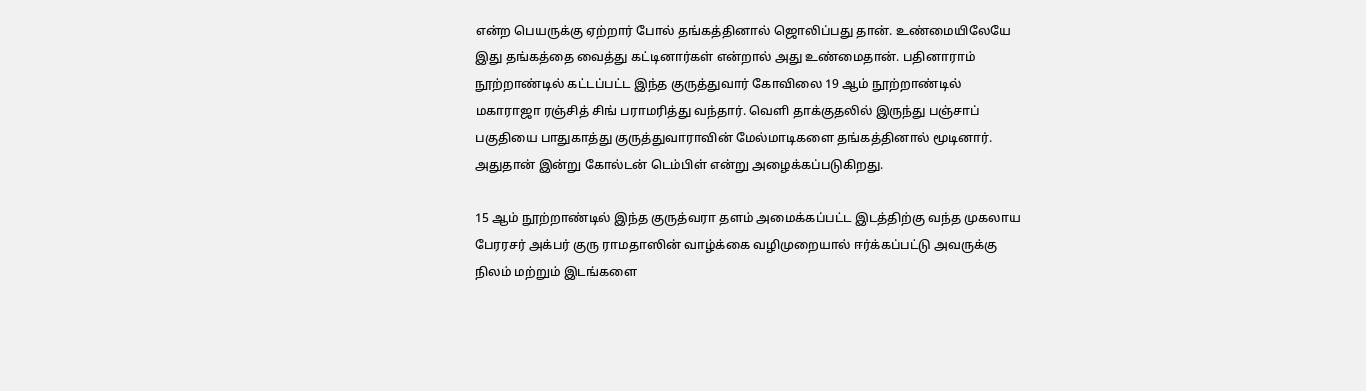என்ற பெயருக்கு ஏற்றார் போல் தங்கத்தினால் ஜொலிப்பது தான். உண்மையிலேயே இது தங்கத்தை வைத்து கட்டினார்கள் என்றால் அது உண்மைதான். பதினாராம் நூற்றாண்டில் கட்டப்பட்ட இந்த குருத்துவார் கோவிலை 19 ஆம் நூற்றாண்டில் மகாராஜா ரஞ்சித் சிங் பராமரித்து வந்தார். வெளி தாக்குதலில் இருந்து பஞ்சாப் பகுதியை பாதுகாத்து குருத்துவாராவின் மேல்மாடிகளை தங்கத்தினால் மூடினார். அதுதான் இன்று கோல்டன் டெம்பிள் என்று அழைக்கப்படுகிறது.

15 ஆம் நூற்றாண்டில் இந்த குருத்வரா தளம் அமைக்கப்பட்ட இடத்திற்கு வந்த முகலாய பேரரசர் அக்பர் குரு ராமதாஸின் வாழ்க்கை வழிமுறையால் ஈர்க்கப்பட்டு அவருக்கு நிலம் மற்றும் இடங்களை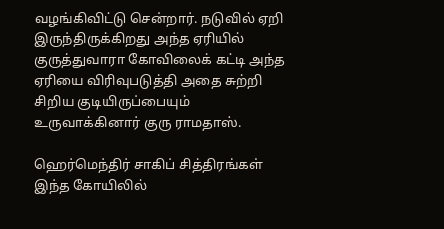வழங்கிவிட்டு சென்றார். நடுவில் ஏறி இருந்திருக்கிறது அந்த ஏரியில் குருத்துவாரா கோவிலைக் கட்டி அந்த ஏரியை விரிவுபடுத்தி அதை சுற்றி சிறிய குடியிருப்பையும் உருவாக்கினார் குரு ராமதாஸ்.

ஹெர்மெந்திர் சாகிப் சித்திரங்கள் இந்த கோயிலில்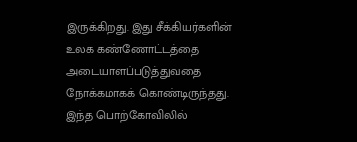இருக்கிறது. இது சீக்கியர்களின் உலக கண்ணோட்டத்தை அடையாளப்படுத்துவதை நோக்கமாகக் கொண்டிருந்தது. இந்த பொற்கோவிலில்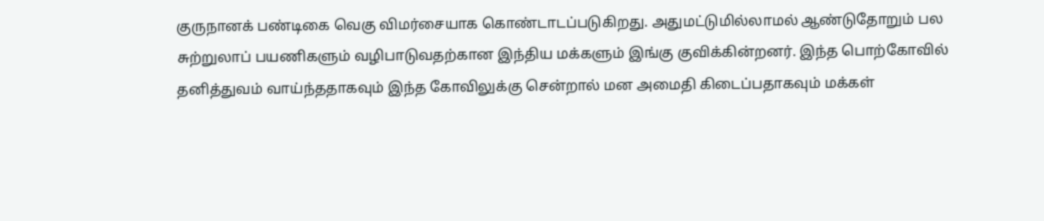குருநானக் பண்டிகை வெகு விமர்சையாக கொண்டாடப்படுகிறது. அதுமட்டுமில்லாமல் ஆண்டுதோறும் பல சுற்றுலாப் பயணிகளும் வழிபாடுவதற்கான இந்திய மக்களும் இங்கு குவிக்கின்றனர். இந்த பொற்கோவில் தனித்துவம் வாய்ந்ததாகவும் இந்த கோவிலுக்கு சென்றால் மன அமைதி கிடைப்பதாகவும் மக்கள்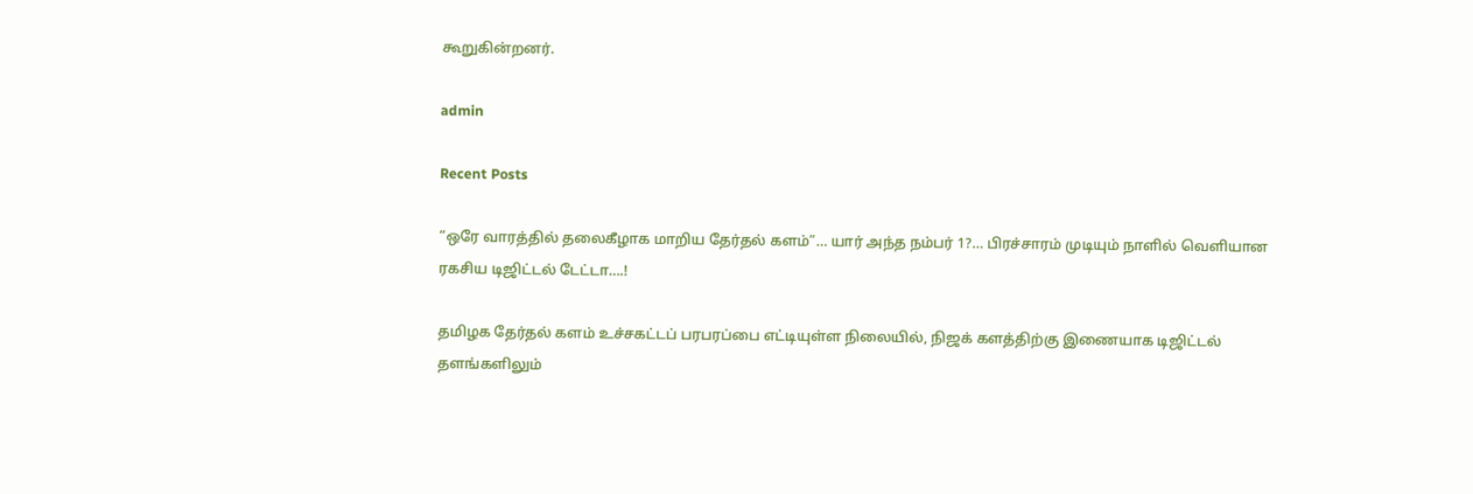கூறுகின்றனர்.

admin

Recent Posts

“ஒரே வாரத்தில் தலைகீழாக மாறிய தேர்தல் களம்”… யார் அந்த நம்பர் 1?… பிரச்சாரம் முடியும் நாளில் வெளியான ரகசிய டிஜிட்டல் டேட்டா….!

தமிழக தேர்தல் களம் உச்சகட்டப் பரபரப்பை எட்டியுள்ள நிலையில், நிஜக் களத்திற்கு இணையாக டிஜிட்டல் தளங்களிலும்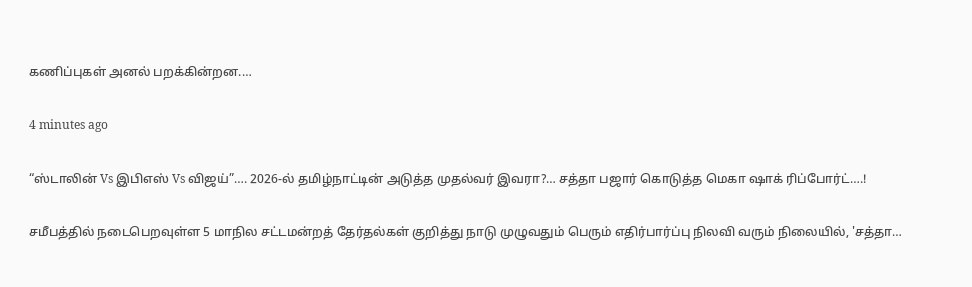கணிப்புகள் அனல் பறக்கின்றன.…

4 minutes ago

“ஸ்டாலின் Vs இபிஎஸ் Vs விஜய்”…. 2026-ல் தமிழ்நாட்டின் அடுத்த முதல்வர் இவரா?… சத்தா பஜார் கொடுத்த மெகா ஷாக் ரிப்போர்ட்….!

சமீபத்தில் நடைபெறவுள்ள 5 மாநில சட்டமன்றத் தேர்தல்கள் குறித்து நாடு முழுவதும் பெரும் எதிர்பார்ப்பு நிலவி வரும் நிலையில், 'சத்தா…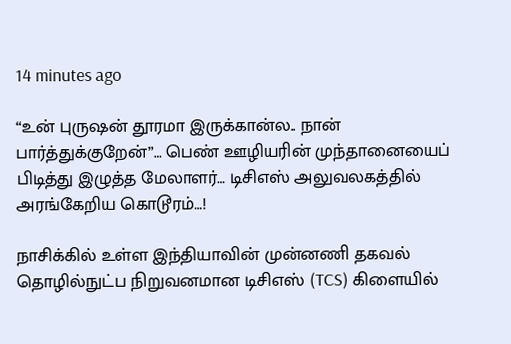14 minutes ago

“உன் புருஷன் தூரமா இருக்கான்ல.. நான் பார்த்துக்குறேன்”… பெண் ஊழியரின் முந்தானையைப் பிடித்து இழுத்த மேலாளர்… டிசிஎஸ் அலுவலகத்தில் அரங்கேறிய கொடூரம்…!

நாசிக்கில் உள்ள இந்தியாவின் முன்னணி தகவல் தொழில்நுட்ப நிறுவனமான டிசிஎஸ் (TCS) கிளையில்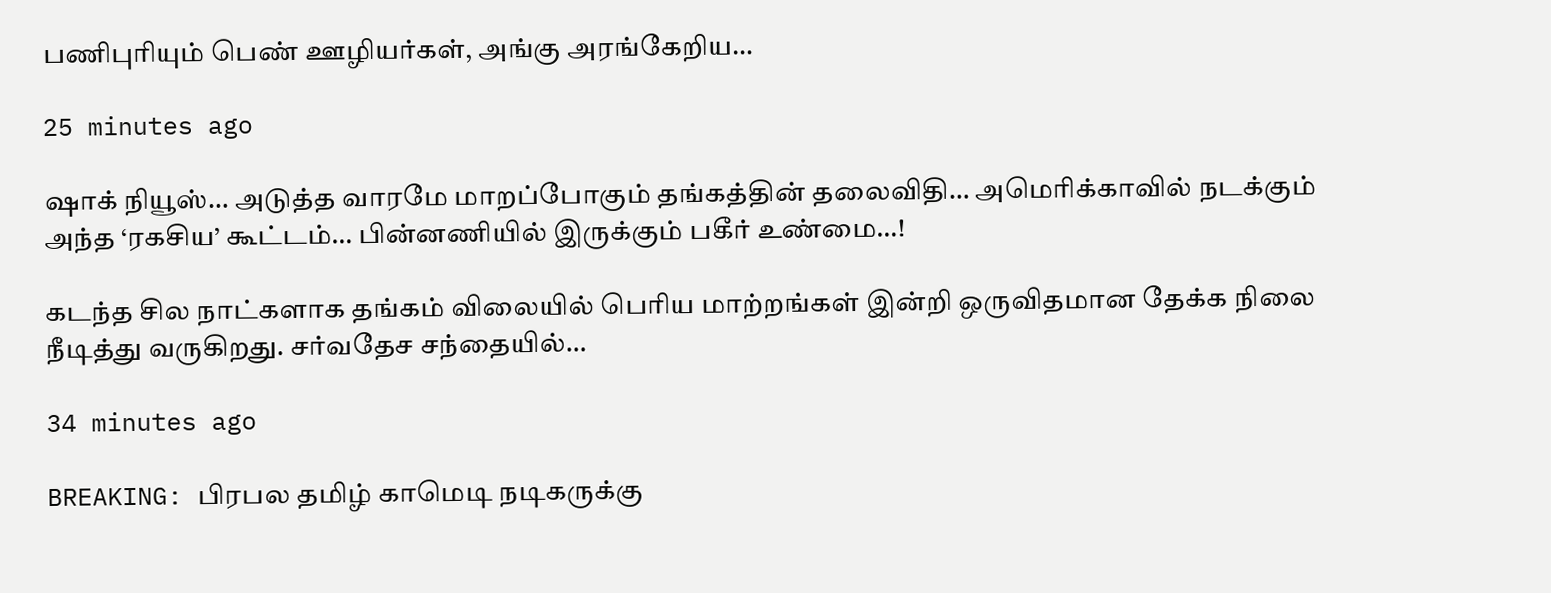பணிபுரியும் பெண் ஊழியர்கள், அங்கு அரங்கேறிய…

25 minutes ago

ஷாக் நியூஸ்… அடுத்த வாரமே மாறப்போகும் தங்கத்தின் தலைவிதி… அமெரிக்காவில் நடக்கும் அந்த ‘ரகசிய’ கூட்டம்… பின்னணியில் இருக்கும் பகீர் உண்மை…!

கடந்த சில நாட்களாக தங்கம் விலையில் பெரிய மாற்றங்கள் இன்றி ஒருவிதமான தேக்க நிலை நீடித்து வருகிறது. சர்வதேச சந்தையில்…

34 minutes ago

BREAKING: பிரபல தமிழ் காமெடி நடிகருக்கு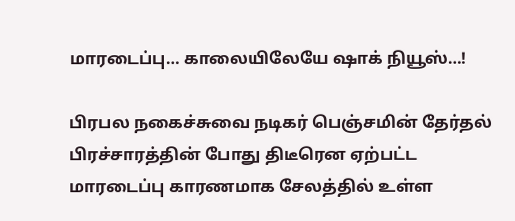மாரடைப்பு… காலையிலேயே ஷாக் நியூஸ்…!

பிரபல நகைச்சுவை நடிகர் பெஞ்சமின் தேர்தல் பிரச்சாரத்தின் போது திடீரென ஏற்பட்ட மாரடைப்பு காரணமாக சேலத்தில் உள்ள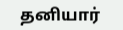தனியார்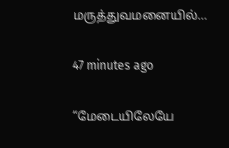மருத்துவமனையில்…

47 minutes ago

“மேடையிலேயே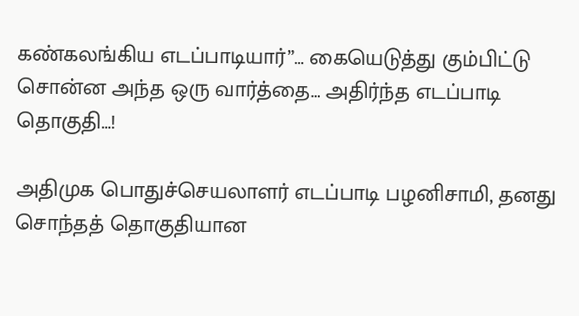கண்கலங்கிய எடப்பாடியார்”… கையெடுத்து கும்பிட்டு சொன்ன அந்த ஒரு வார்த்தை… அதிர்ந்த எடப்பாடி தொகுதி…!

அதிமுக பொதுச்செயலாளர் எடப்பாடி பழனிசாமி, தனது சொந்தத் தொகுதியான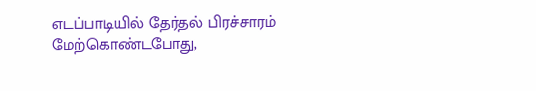எடப்பாடியில் தேர்தல் பிரச்சாரம் மேற்கொண்டபோது,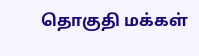தொகுதி மக்கள்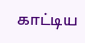காட்டிய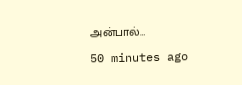அன்பால்…

50 minutes ago